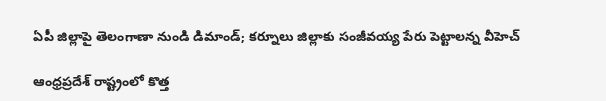ఏపీ జిల్లాపై తెలంగాణా నుండి డిమాండ్; కర్నూలు జిల్లాకు సంజీవయ్య పేరు పెట్టాలన్న వీహెచ్

ఆంధ్రప్రదేశ్ రాష్ట్రంలో కొత్త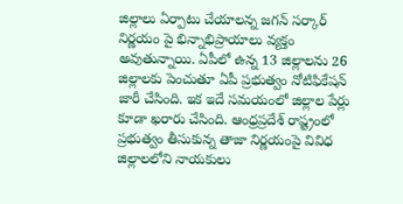జిల్లాలు ఏర్పాటు చేయాలన్న జగన్ సర్కార్ నిర్ణయం పై భిన్నాభిప్రాయాలు వ్యక్తం అవుతున్నాయి. ఏపీలో ఉన్న 13 జిల్లాలను 26 జిల్లాలకు పెంచుతూ ఏపీ ప్రభుత్వం నోటిఫికేషన్ జారీ చేసింది. ఇక ఇదే సమయంలో జిల్లాల పేర్లు కూడా ఖరారు చేసింది. ఆంధ్రప్రదేశ్ రాష్ట్రంలో ప్రభుత్వం తీసుకున్న తాజా నిర్ణయంపై వివిధ జిల్లాలలోని నాయకులు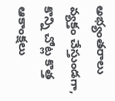అభ్యంతరాలు వ్యక్తం చేస్తుండగా, కొన్ని చోట్ల కొత్త ఆకాంక్షలు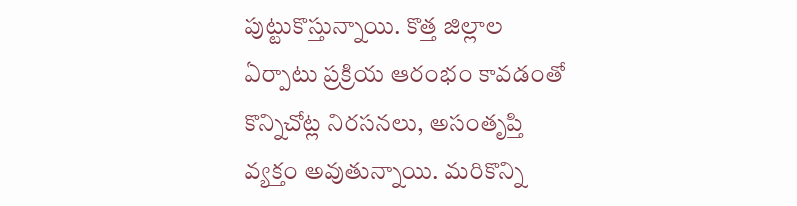పుట్టుకొస్తున్నాయి. కొత్త జిల్లాల ఏర్పాటు ప్రక్రియ ఆరంభం కావడంతో కొన్నిచోట్ల నిరసనలు, అసంతృప్తి వ్యక్తం అవుతున్నాయి. మరికొన్ని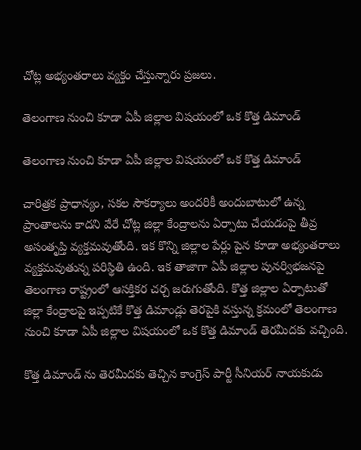చోట్ల అభ్యంతరాలు వ్యక్తం చేస్తున్నారు ప్రజలు.

తెలంగాణ నుంచి కూడా ఏపీ జిల్లాల విషయంలో ఒక కొత్త డిమాండ్

తెలంగాణ నుంచి కూడా ఏపీ జిల్లాల విషయంలో ఒక కొత్త డిమాండ్

చారిత్రక ప్రాధాన్యం, సకల సౌకర్యాలు అందరికీ అందుబాటులో ఉన్న ప్రాంతాలను కాదని వేరే చోట్ల జిల్లా కేంద్రాలను ఏర్పాటు చేయడంపై తీవ్ర అసంతృప్తి వ్యక్తమవుతోంది. ఇక కొన్ని జిల్లాల పేర్లు పైన కూడా అభ్యంతరాలు వ్యక్తమవుతున్న పరిస్థితి ఉంది. ఇక తాజాగా ఏపీ జిల్లాల పునర్విభజనపై తెలంగాణ రాష్ట్రంలో ఆసక్తికర చర్చ జరుగుతోంది. కొత్త జిల్లాల ఏర్పాటుతో జిల్లా కేంద్రాలపై ఇప్పటికే కొత్త డిమాండ్లు తెరపైకి వస్తున్న క్రమంలో తెలంగాణ నుంచి కూడా ఏపీ జిల్లాల విషయంలో ఒక కొత్త డిమాండ్ తెరమీదకు వచ్చింది.

కొత్త డిమాండ్ ను తెరమీదకు తెచ్చిన కాంగ్రెస్ పార్టీ సీనియర్ నాయకుడు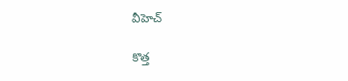వీహెచ్

కొత్త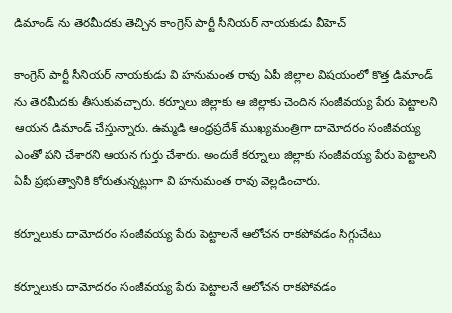డిమాండ్ ను తెరమీదకు తెచ్చిన కాంగ్రెస్ పార్టీ సీనియర్ నాయకుడు వీహెచ్

కాంగ్రెస్ పార్టీ సీనియర్ నాయకుడు వి హనుమంత రావు ఏపీ జిల్లాల విషయంలో కొత్త డిమాండ్ ను తెరమీదకు తీసుకువచ్చారు. కర్నూలు జిల్లాకు ఆ జిల్లాకు చెందిన సంజీవయ్య పేరు పెట్టాలని ఆయన డిమాండ్ చేస్తున్నారు. ఉమ్మడి ఆంధ్రప్రదేశ్ ముఖ్యమంత్రిగా దామోదరం సంజీవయ్య ఎంతో పని చేశారని ఆయన గుర్తు చేశారు. అందుకే కర్నూలు జిల్లాకు సంజీవయ్య పేరు పెట్టాలని ఏపీ ప్రభుత్వానికి కోరుతున్నట్లుగా వి హనుమంత రావు వెల్లడించారు.

కర్నూలుకు దామోదరం సంజీవయ్య పేరు పెట్టాలనే ఆలోచన రాకపోవడం సిగ్గుచేటు

కర్నూలుకు దామోదరం సంజీవయ్య పేరు పెట్టాలనే ఆలోచన రాకపోవడం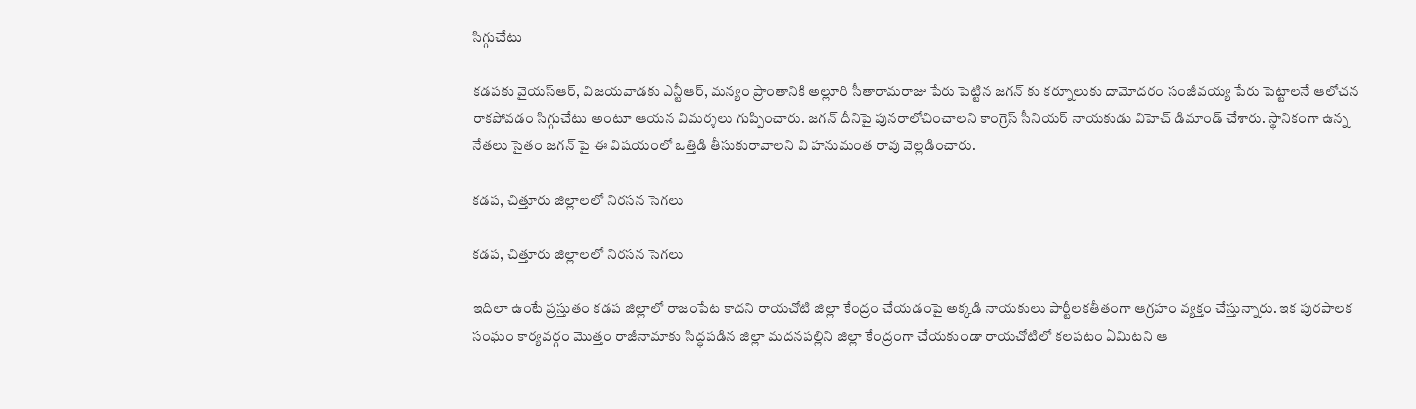సిగ్గుచేటు

కడపకు వైయస్ఆర్, విజయవాడకు ఎన్టీఆర్, మన్యం ప్రాంతానికి అల్లూరి సీతారామరాజు పేరు పెట్టిన జగన్ కు కర్నూలుకు దామోదరం సంజీవయ్య పేరు పెట్టాలనే ఆలోచన రాకపోవడం సిగ్గుచేటు అంటూ ఆయన విమర్శలు గుప్పించారు. జగన్ దీనిపై పునరాలోచించాలని కాంగ్రెస్ సీనియర్ నాయకుడు విహెచ్ డిమాండ్ చేశారు. స్థానికంగా ఉన్న నేతలు సైతం జగన్ పై ఈ విషయంలో ఒత్తిడి తీసుకురావాలని వి హనుమంత రావు వెల్లడించారు.

కడప, చిత్తూరు జిల్లాలలో నిరసన సెగలు

కడప, చిత్తూరు జిల్లాలలో నిరసన సెగలు

ఇదిలా ఉంటే ప్రస్తుతం కడప జిల్లాలో రాజంపేట కాదని రాయచోటి జిల్లా కేంద్రం చేయడంపై అక్కడి నాయకులు పార్టీలకతీతంగా ఆగ్రహం వ్యక్తం చేస్తున్నారు. ఇక పురపాలక సంఘం కార్యవర్గం మొత్తం రాజీనామాకు సిద్ధపడిన జిల్లా మదనపల్లిని జిల్లా కేంద్రంగా చేయకుండా రాయచోటిలో కలపటం ఏమిటని ఆ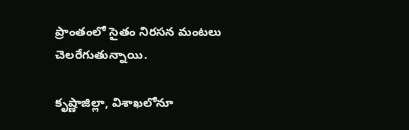ప్రాంతంలో సైతం నిరసన మంటలు చెలరేగుతున్నాయి.

కృష్ణాజిల్లా, విశాఖలోనూ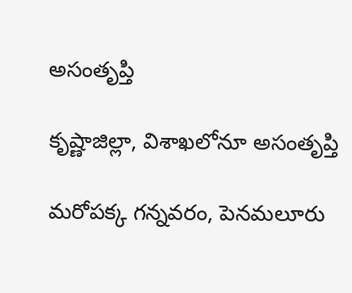అసంతృప్తి

కృష్ణాజిల్లా, విశాఖలోనూ అసంతృప్తి

మరోపక్క గన్నవరం, పెనమలూరు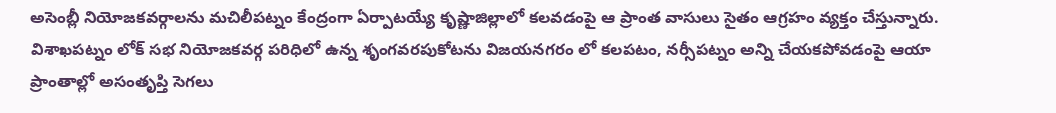అసెంబ్లీ నియోజకవర్గాలను మచిలీపట్నం కేంద్రంగా ఏర్పాటయ్యే కృష్ణాజిల్లాలో కలవడంపై ఆ ప్రాంత వాసులు సైతం ఆగ్రహం వ్యక్తం చేస్తున్నారు. విశాఖపట్నం లోక్ సభ నియోజకవర్గ పరిధిలో ఉన్న శృంగవరపుకోటను విజయనగరం లో కలపటం, నర్సీపట్నం అన్ని చేయకపోవడంపై ఆయా ప్రాంతాల్లో అసంతృప్తి సెగలు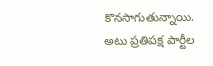కొనసాగుతున్నాయి. అటు ప్రతిపక్ష పార్టీల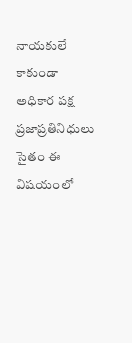నాయకులే కాకుండా అధికార పక్ష ప్రజాప్రతినిధులు సైతం ఈ విషయంలో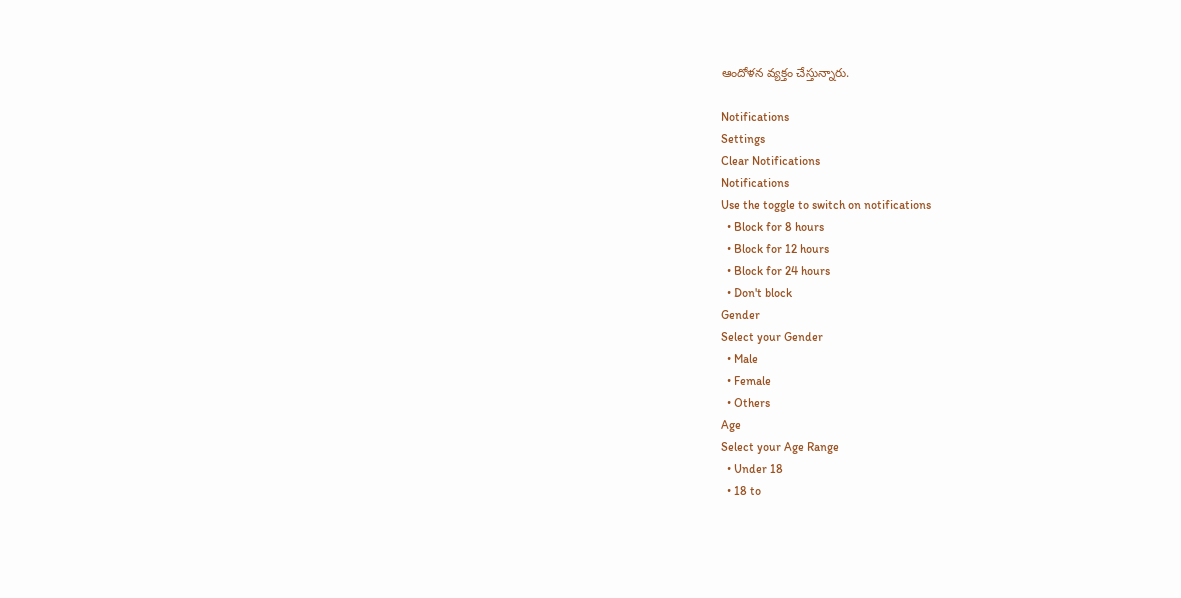ఆందోళన వ్యక్తం చేస్తున్నారు.

Notifications
Settings
Clear Notifications
Notifications
Use the toggle to switch on notifications
  • Block for 8 hours
  • Block for 12 hours
  • Block for 24 hours
  • Don't block
Gender
Select your Gender
  • Male
  • Female
  • Others
Age
Select your Age Range
  • Under 18
  • 18 to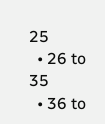25
  • 26 to 35
  • 36 to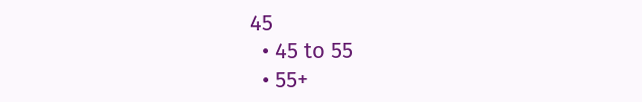45
  • 45 to 55
  • 55+